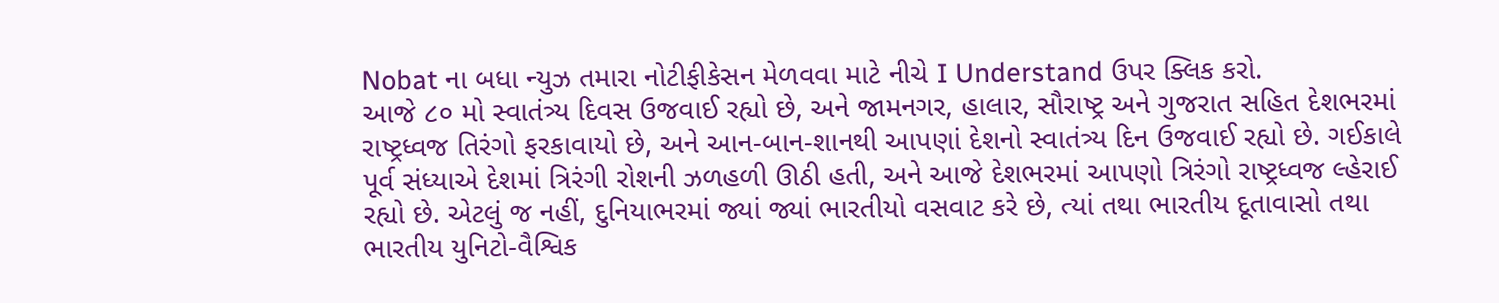Nobat ના બધા ન્યુઝ તમારા નોટીફીકેસન મેળવવા માટે નીચે I Understand ઉપર ક્લિક કરો.
આજે ૮૦ મો સ્વાતંત્ર્ય દિવસ ઉજવાઈ રહ્યો છે, અને જામનગર, હાલાર, સૌરાષ્ટ્ર અને ગુજરાત સહિત દેશભરમાં રાષ્ટ્રધ્વજ તિરંગો ફરકાવાયો છે, અને આન-બાન-શાનથી આપણાં દેશનો સ્વાતંત્ર્ય દિન ઉજવાઈ રહ્યો છે. ગઈકાલે પૂર્વ સંધ્યાએ દેશમાં ત્રિરંગી રોશની ઝળહળી ઊઠી હતી, અને આજે દેશભરમાં આપણો ત્રિરંગો રાષ્ટ્રધ્વજ લ્હેરાઈ રહ્યો છે. એટલું જ નહીં, દુનિયાભરમાં જ્યાં જ્યાં ભારતીયો વસવાટ કરે છે, ત્યાં તથા ભારતીય દૂતાવાસો તથા ભારતીય યુનિટો-વૈશ્વિક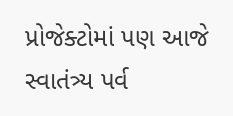પ્રોજેક્ટોમાં પણ આજે સ્વાતંત્ર્ય પર્વ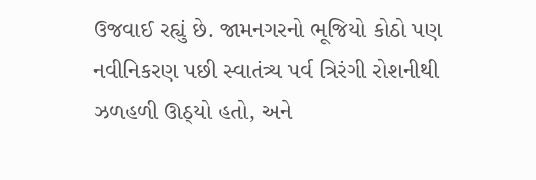ઉજવાઈ રહ્યું છે. જામનગરનો ભૂજિયો કોઠો પણ નવીનિકરણ પછી સ્વાતંત્ર્ય પર્વ ત્રિરંગી રોશનીથી ઝળહળી ઊઠ્યો હતો, અને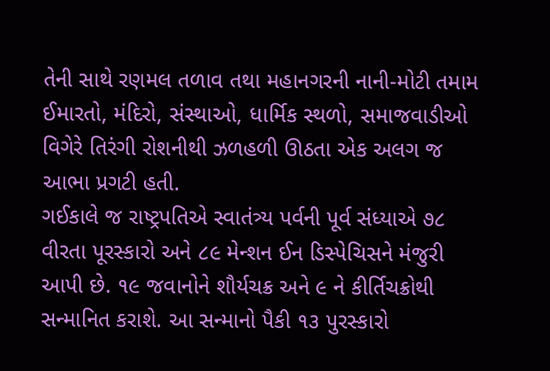તેની સાથે રણમલ તળાવ તથા મહાનગરની નાની-મોટી તમામ ઈમારતો, મંદિરો, સંસ્થાઓ, ધાર્મિક સ્થળો, સમાજવાડીઓ વિગેરે તિરંગી રોશનીથી ઝળહળી ઊઠતા એક અલગ જ આભા પ્રગટી હતી.
ગઈકાલે જ રાષ્ટ્રપતિએ સ્વાતંત્ર્ય પર્વની પૂર્વ સંધ્યાએ ૭૮ વીરતા પૂરસ્કારો અને ૮૯ મેન્શન ઈન ડિસ્પેચિસને મંજુરી આપી છે. ૧૯ જવાનોને શૌર્યચક્ર અને ૯ ને કીર્તિચક્રોથી સન્માનિત કરાશે. આ સન્માનો પૈકી ૧૩ પુરસ્કારો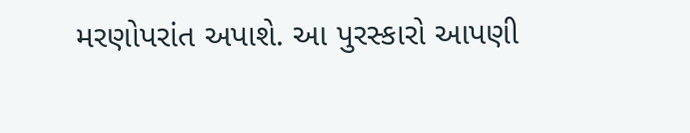મરણોપરાંત અપાશે. આ પુરસ્કારો આપણી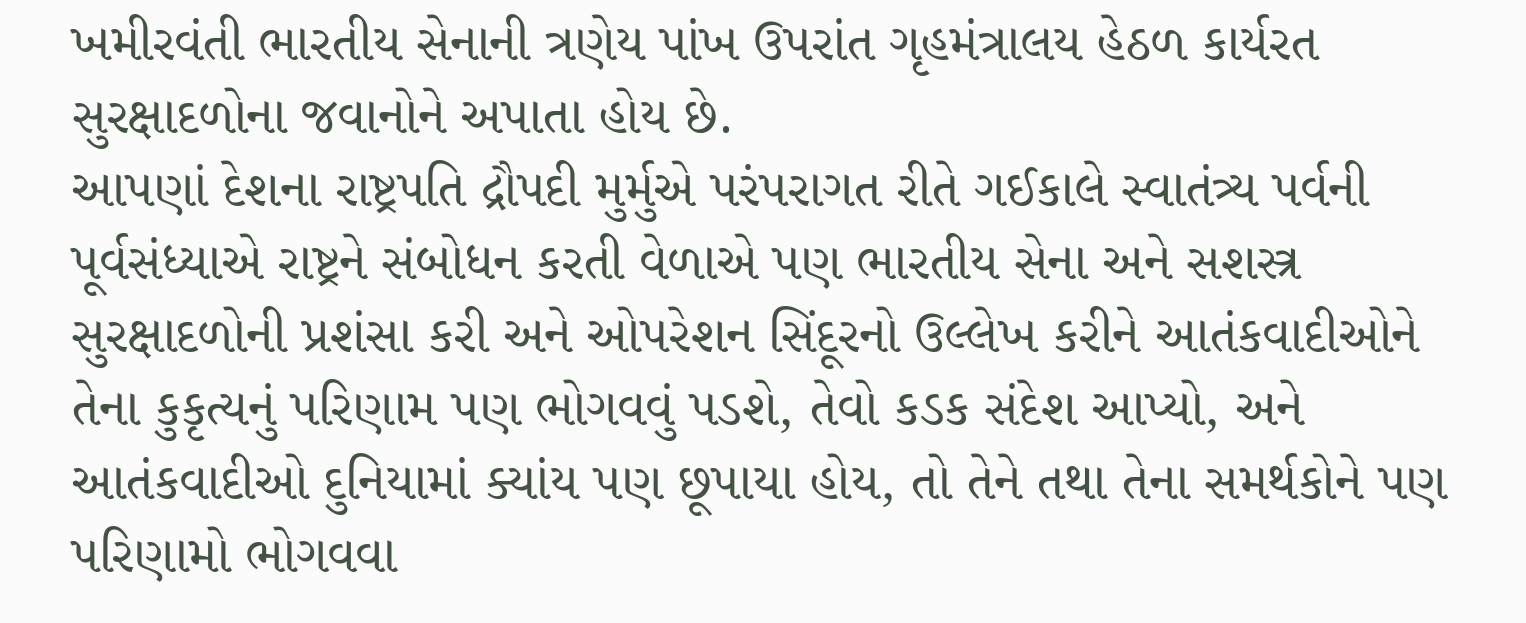ખમીરવંતી ભારતીય સેનાની ત્રણેય પાંખ ઉપરાંત ગૃહમંત્રાલય હેઠળ કાર્યરત સુરક્ષાદળોના જવાનોને અપાતા હોય છે.
આપણાં દેશના રાષ્ટ્રપતિ દ્રૌપદી મુર્મુએ પરંપરાગત રીતે ગઈકાલે સ્વાતંત્ર્ય પર્વની પૂર્વસંધ્યાએ રાષ્ટ્રને સંબોધન કરતી વેળાએ પણ ભારતીય સેના અને સશસ્ત્ર સુરક્ષાદળોની પ્રશંસા કરી અને ઓપરેશન સિંદૂરનો ઉલ્લેખ કરીને આતંકવાદીઓને તેના કુકૃત્યનું પરિણામ પણ ભોગવવું પડશે, તેવો કડક સંદેશ આપ્યો, અને આતંકવાદીઓ દુનિયામાં ક્યાંય પણ છૂપાયા હોય, તો તેને તથા તેના સમર્થકોને પણ પરિણામો ભોગવવા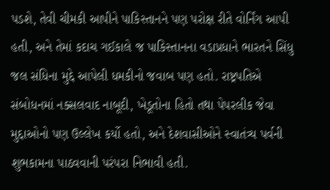પડશે, તેવી ચીમકી આપીને પાકિસ્તાનને પણ પરોક્ષ રીતે વોર્નિંગ આપી હતી, અને તેમાં કદાચ ગઈકાલે જ પાકિસ્તાનના વડાપ્રધાને ભારતને સિંધુ જલ સંધિના મુદ્દે આપેલી ધમકીનો જવાબ પણ હતો. રાષ્ટ્રપતિએ સંબોધનમાં નક્સલવાદ નાબૂદી, ખેડૂતોના હિતો તથા પેપરલીક જેવા મુદ્દાઓનો પણ ઉલ્લેખ કર્યો હતો, અને દેશવાસીઓને સ્વાતંત્ર્ય પર્વની શુભકામના પાઠવવાની પરંપરા નિભાવી હતી.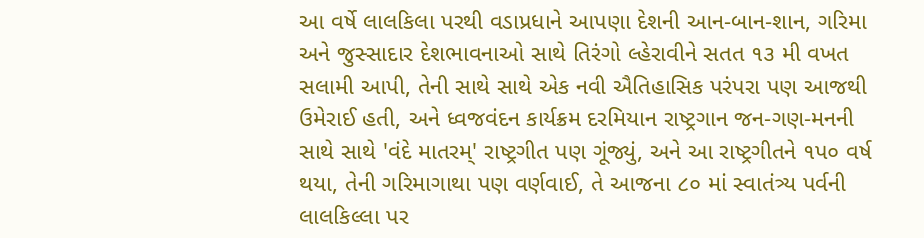આ વર્ષે લાલકિલા પરથી વડાપ્રધાને આપણા દેશની આન-બાન-શાન, ગરિમા અને જુસ્સાદાર દેશભાવનાઓ સાથે તિરંગો લ્હેરાવીને સતત ૧૩ મી વખત સલામી આપી, તેની સાથે સાથે એક નવી ઐતિહાસિક પરંપરા પણ આજથી ઉમેરાઈ હતી, અને ધ્વજવંદન કાર્યક્રમ દરમિયાન રાષ્ટ્રગાન જન-ગણ-મનની સાથે સાથે 'વંદે માતરમ્' રાષ્ટ્રગીત પણ ગૂંજ્યું, અને આ રાષ્ટ્રગીતને ૧પ૦ વર્ષ થયા, તેની ગરિમાગાથા પણ વર્ણવાઈ, તે આજના ૮૦ માં સ્વાતંત્ર્ય પર્વની લાલકિલ્લા પર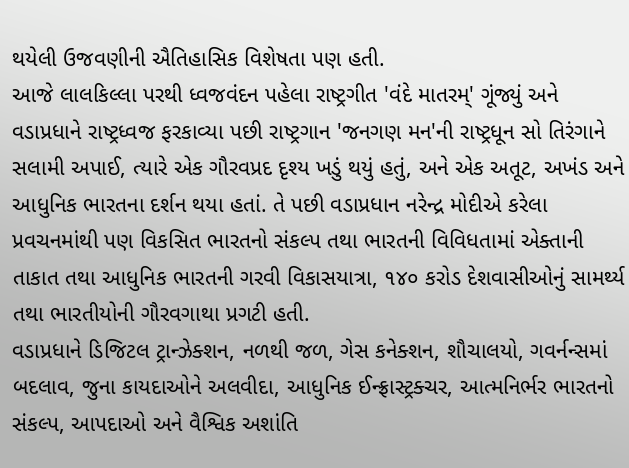થયેલી ઉજવણીની ઐતિહાસિક વિશેષતા પણ હતી.
આજે લાલકિલ્લા પરથી ધ્વજવંદન પહેલા રાષ્ટ્રગીત 'વંદે માતરમ્' ગૂંજ્યું અને વડાપ્રધાને રાષ્ટ્રધ્વજ ફરકાવ્યા પછી રાષ્ટ્રગાન 'જનગણ મન'ની રાષ્ટ્રધૂન સો તિરંગાને સલામી અપાઈ, ત્યારે એક ગૌરવપ્રદ દૃશ્ય ખડું થયું હતું, અને એક અતૂટ, અખંડ અને આધુનિક ભારતના દર્શન થયા હતાં. તે પછી વડાપ્રધાન નરેન્દ્ર મોદીએ કરેલા પ્રવચનમાંથી પણ વિકસિત ભારતનો સંકલ્પ તથા ભારતની વિવિધતામાં એક્તાની તાકાત તથા આધુનિક ભારતની ગરવી વિકાસયાત્રા, ૧૪૦ કરોડ દેશવાસીઓનું સામર્થ્ય તથા ભારતીયોની ગૌરવગાથા પ્રગટી હતી.
વડાપ્રધાને ડિજિટલ ટ્રાન્ઝેક્શન, નળથી જળ, ગેસ કનેક્શન, શૌચાલયો, ગવર્નન્સમાં બદલાવ, જુના કાયદાઓને અલવીદા, આધુનિક ઈન્ફ્રાસ્ટ્રક્ચર, આત્મનિર્ભર ભારતનો સંકલ્પ, આપદાઓ અને વૈશ્વિક અશાંતિ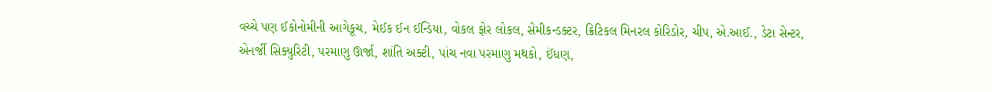વચ્ચે પણ ઈકોનોમીની આગેકૂચ, મેઈક ઈન ઈન્ડિયા, વોકલ ફોર લોકલ, સેમીકન્ડક્ટર, ક્રિટિકલ મિનરલ કોરિડોર, ચીપ, એ.આઈ., ડેટા સેન્ટર, એનર્જી સિક્યુરિટી, પરમાણુ ઊર્જા, શાંતિ અક્ટી, પાંચ નવા પરમાણુ મથકો, ઈંધણ,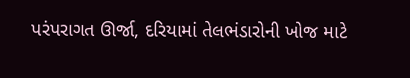પરંપરાગત ઊર્જા, દરિયામાં તેલભંડારોની ખોજ માટે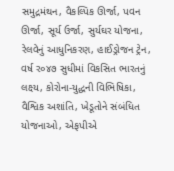સમુદ્રમંથન, વૈકલ્પિક ઊર્જા, પવન ઊર્જા, સૂર્ય ઉર્જા, સુર્યઘર યોજના, રેલવેનું આધુનિકરણ, હાઈડ્રોજન ટ્રેન, વર્ષ ર૦૪૭ સુધીમાં વિકસિત ભારતનું લક્ષ્ય, કોરોના-યુદ્ધની વિભિષિકા, વૈશ્વિક અશાંતિ, ખેડૂતોને સંબંધિત યોજનાઓ, એફપીએ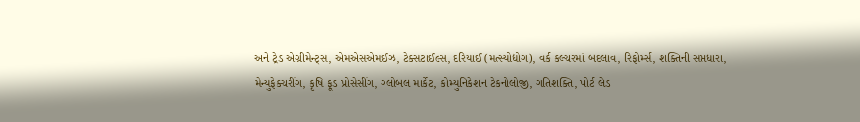અને ટ્રેડ એગ્રીમેન્ટ્સ, એમએસએમઈઝ, ટેક્સટાઈલ્સ, દરિયાઈ (મત્સ્યોદ્યોગ), વર્ક કલ્ચરમાં બદલાવ, રિફોર્મ્સ, શક્તિની સપ્તધારા, મેન્યુફેક્ચરીંગ, કૃષિ ફૂડ પ્રોસેસીંગ, ગ્લોબલ માર્કેટ, કોમ્યુનિકેશન ટેકનોલોજી, ગતિશક્તિ, પોર્ટ લેડ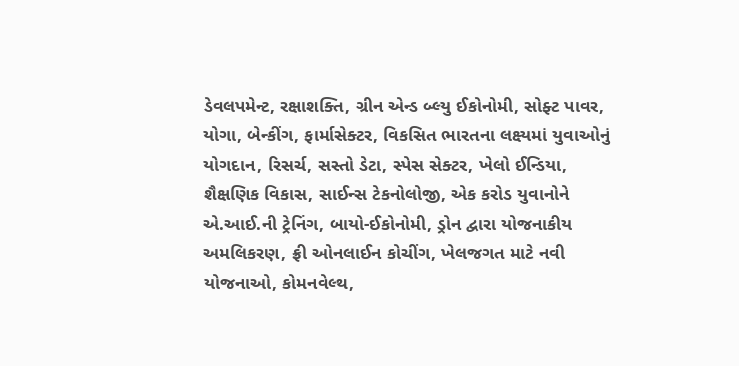ડેવલપમેન્ટ, રક્ષાશક્તિ, ગ્રીન એન્ડ બ્લ્યુ ઈકોનોમી, સોફ્ટ પાવર, યોગા, બેન્કીંગ, ફાર્માસેક્ટર, વિકસિત ભારતના લક્ષ્યમાં યુવાઓનું યોગદાન, રિસર્ચ, સસ્તો ડેટા, સ્પેસ સેક્ટર, ખેલો ઈન્ડિયા, શૈક્ષણિક વિકાસ, સાઈન્સ ટેકનોલોજી, એક કરોડ યુવાનોને એ.આઈ.ની ટ્રેનિંગ, બાયો-ઈકોનોમી, ડ્રોન દ્વારા યોજનાકીય અમલિકરણ, ફ્રી ઓનલાઈન કોચીંગ, ખેલજગત માટે નવી યોજનાઓ, કોમનવેલ્થ,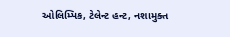ઓલિમ્પિક, ટેલેન્ટ હન્ટ, નશામુક્ત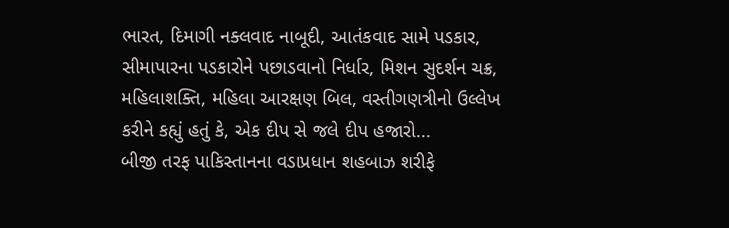ભારત, દિમાગી નક્લવાદ નાબૂદી, આતંકવાદ સામે પડકાર, સીમાપારના પડકારોને પછાડવાનો નિર્ધાર, મિશન સુદર્શન ચક્ર, મહિલાશક્તિ, મહિલા આરક્ષણ બિલ, વસ્તીગણત્રીનો ઉલ્લેખ કરીને કહ્યું હતું કે, એક દીપ સે જલે દીપ હજારો...
બીજી તરફ પાકિસ્તાનના વડાપ્રધાન શહબાઝ શરીફે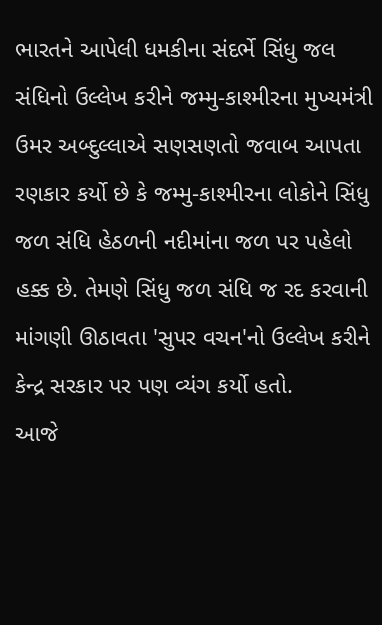ભારતને આપેલી ધમકીના સંદર્ભે સિંધુ જલ સંધિનો ઉલ્લેખ કરીને જમ્મુ-કાશ્મીરના મુખ્યમંત્રી ઉમર અબ્દુલ્લાએ સણસણતો જવાબ આપતા રણકાર કર્યો છે કે જમ્મુ-કાશ્મીરના લોકોને સિંધુ જળ સંધિ હેઠળની નદીમાંના જળ પર પહેલો હક્ક છે. તેમણે સિંધુ જળ સંધિ જ રદ કરવાની માંગણી ઊઠાવતા 'સુપર વચન'નો ઉલ્લેખ કરીને કેન્દ્ર સરકાર પર પણ વ્યંગ કર્યો હતો.
આજે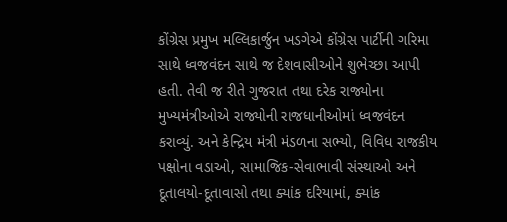કોંગ્રેસ પ્રમુખ મલ્લિકાર્જુન ખડગેએ કોંગ્રેસ પાર્ટીની ગરિમા સાથે ધ્વજવંદન સાથે જ દેશવાસીઓને શુભેચ્છા આપી હતી. તેવી જ રીતે ગુજરાત તથા દરેક રાજ્યોના મુખ્યમંત્રીઓએ રાજ્યોની રાજધાનીઓમાં ધ્વજવંદન કરાવ્યું. અને કેન્દ્રિય મંત્રી મંડળના સભ્યો, વિવિધ રાજકીય પક્ષોના વડાઓ, સામાજિક-સેવાભાવી સંસ્થાઓ અને દૂતાલયો-દૂતાવાસો તથા ક્યાંક દરિયામાં, ક્યાંક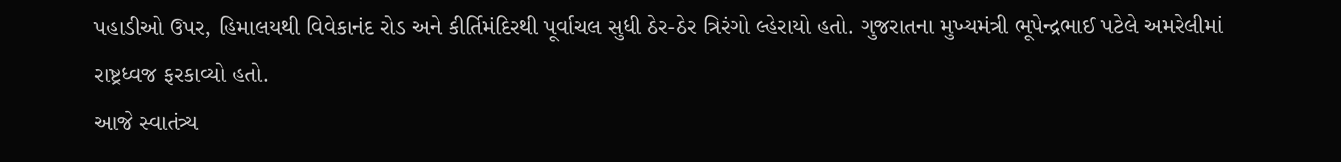પહાડીઓ ઉપર, હિમાલયથી વિવેકાનંદ રોડ અને કીર્તિમંદિરથી પૂર્વાચલ સુધી ઠેર-ઠેર ત્રિરંગો લ્હેરાયો હતો. ગુજરાતના મુખ્યમંત્રી ભૂપેન્દ્રભાઈ પટેલે અમરેલીમાં રાષ્ટ્રધ્વજ ફરકાવ્યો હતો.
આજે સ્વાતંત્ર્ય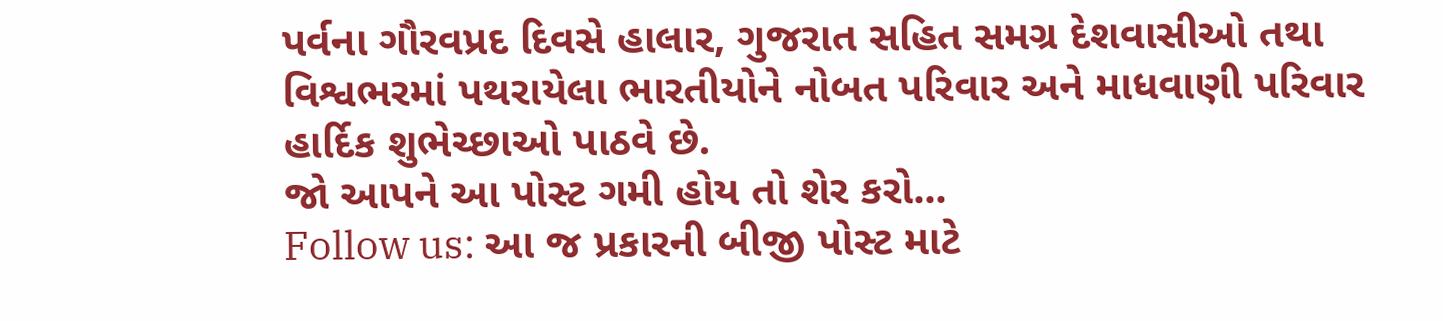પર્વના ગૌરવપ્રદ દિવસે હાલાર, ગુજરાત સહિત સમગ્ર દેશવાસીઓ તથા વિશ્વભરમાં પથરાયેલા ભારતીયોને નોબત પરિવાર અને માધવાણી પરિવાર હાર્દિક શુભેચ્છાઓ પાઠવે છે.
જો આપને આ પોસ્ટ ગમી હોય તો શેર કરો...
Follow us: આ જ પ્રકારની બીજી પોસ્ટ માટે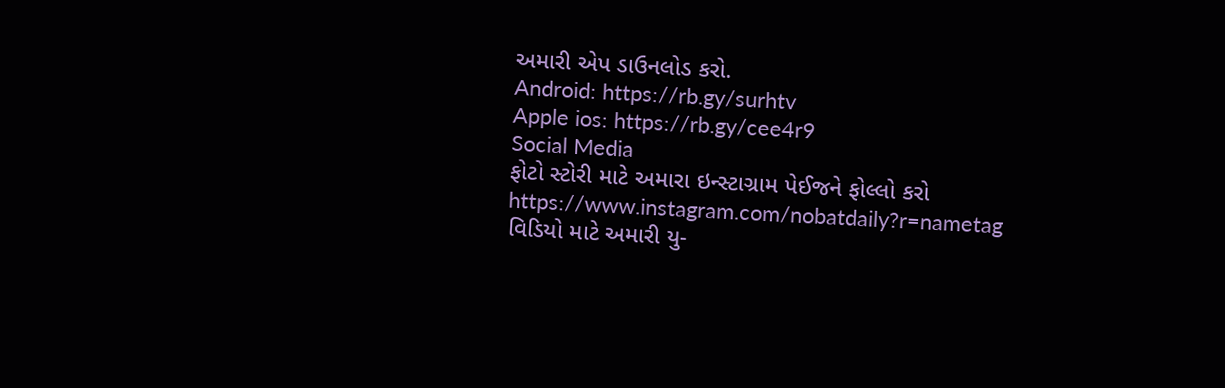અમારી એપ ડાઉનલોડ કરો.
Android: https://rb.gy/surhtv
Apple ios: https://rb.gy/cee4r9
Social Media
ફોટો સ્ટોરી માટે અમારા ઇન્સ્ટાગ્રામ પેઈજને ફોલ્લો કરો
https://www.instagram.com/nobatdaily?r=nametag
વિડિયો માટે અમારી યુ-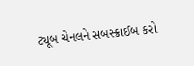ટ્યૂબ ચેનલને સબસ્ક્રાઈબ કરો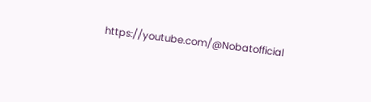https://youtube.com/@Nobatofficial